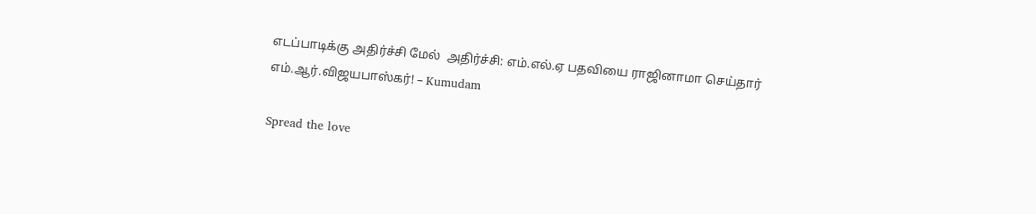எடப்பாடிக்கு அதிர்ச்சி மேல்  அதிர்ச்சி: எம்.எல்.ஏ பதவியை ராஜினாமா செய்தார் எம்.ஆர்.விஜயபாஸ்கர்! – Kumudam

Spread the love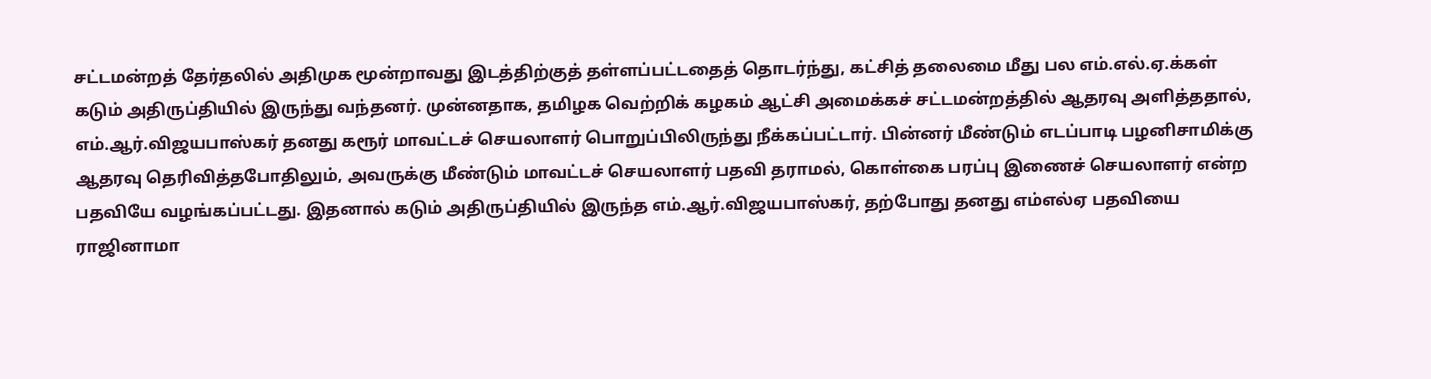சட்டமன்றத் தேர்தலில் அதிமுக மூன்றாவது இடத்திற்குத் தள்ளப்பட்டதைத் தொடர்ந்து, கட்சித் தலைமை மீது பல எம்.எல்.ஏ.க்கள் கடும் அதிருப்தியில் இருந்து வந்தனர். முன்னதாக, தமிழக வெற்றிக் கழகம் ஆட்சி அமைக்கச் சட்டமன்றத்தில் ஆதரவு அளித்ததால், எம்.ஆர்.விஜயபாஸ்கர் தனது கரூர் மாவட்டச் செயலாளர் பொறுப்பிலிருந்து நீக்கப்பட்டார். பின்னர் மீண்டும் எடப்பாடி பழனிசாமிக்கு ஆதரவு தெரிவித்தபோதிலும், அவருக்கு மீண்டும் மாவட்டச் செயலாளர் பதவி தராமல், கொள்கை பரப்பு இணைச் செயலாளர் என்ற பதவியே வழங்கப்பட்டது. இதனால் கடும் அதிருப்தியில் இருந்த எம்.ஆர்.விஜயபாஸ்கர், தற்போது தனது எம்எல்ஏ பதவியை ராஜினாமா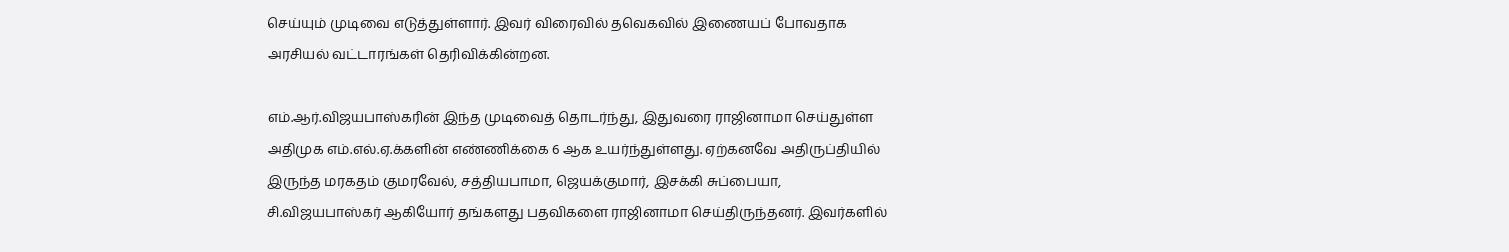செய்யும் முடிவை எடுத்துள்ளார். இவர் விரைவில் தவெகவில் இணையப் போவதாக அரசியல் வட்டாரங்கள் தெரிவிக்கின்றன.

எம்.ஆர்.விஜயபாஸ்கரின் இந்த முடிவைத் தொடர்ந்து, இதுவரை ராஜினாமா செய்துள்ள அதிமுக எம்.எல்.ஏ.க்களின் எண்ணிக்கை 6 ஆக உயர்ந்துள்ளது. ஏற்கனவே அதிருப்தியில் இருந்த மரகதம் குமரவேல், சத்தியபாமா, ஜெயக்குமார், இசக்கி சுப்பையா, சி.விஜயபாஸ்கர் ஆகியோர் தங்களது பதவிகளை ராஜினாமா செய்திருந்தனர். இவர்களில்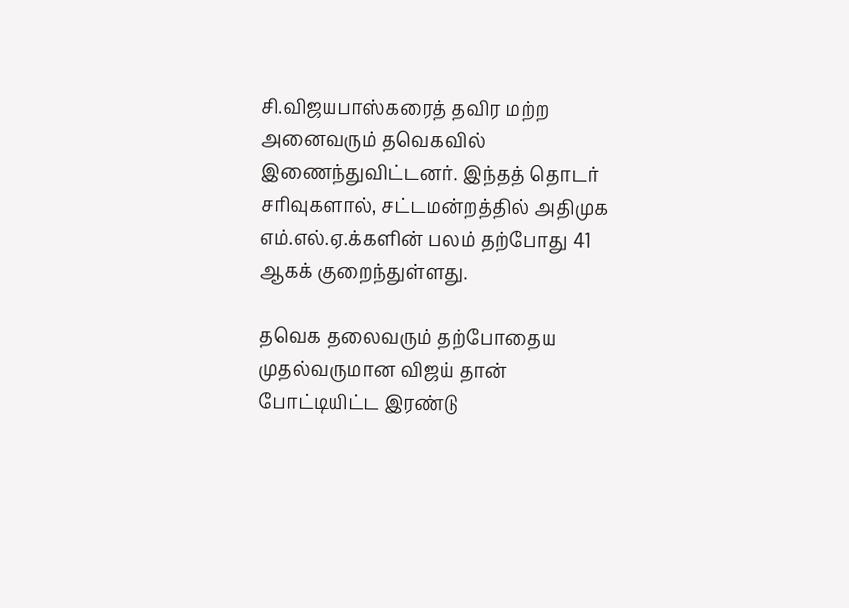சி.விஜயபாஸ்கரைத் தவிர மற்ற அனைவரும் தவெகவில் இணைந்துவிட்டனர். இந்தத் தொடர் சரிவுகளால், சட்டமன்றத்தில் அதிமுக எம்.எல்.ஏ.க்களின் பலம் தற்போது 41 ஆகக் குறைந்துள்ளது.

தவெக தலைவரும் தற்போதைய முதல்வருமான விஜய் தான் போட்டியிட்ட இரண்டு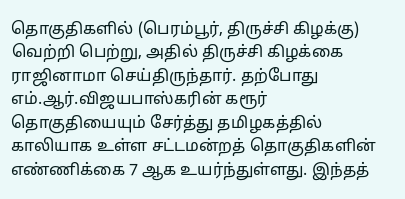தொகுதிகளில் (பெரம்பூர், திருச்சி கிழக்கு) வெற்றி பெற்று, அதில் திருச்சி கிழக்கை ராஜினாமா செய்திருந்தார். தற்போது எம்.ஆர்.விஜயபாஸ்கரின் கரூர் தொகுதியையும் சேர்த்து தமிழகத்தில் காலியாக உள்ள சட்டமன்றத் தொகுதிகளின் எண்ணிக்கை 7 ஆக உயர்ந்துள்ளது. இந்தத்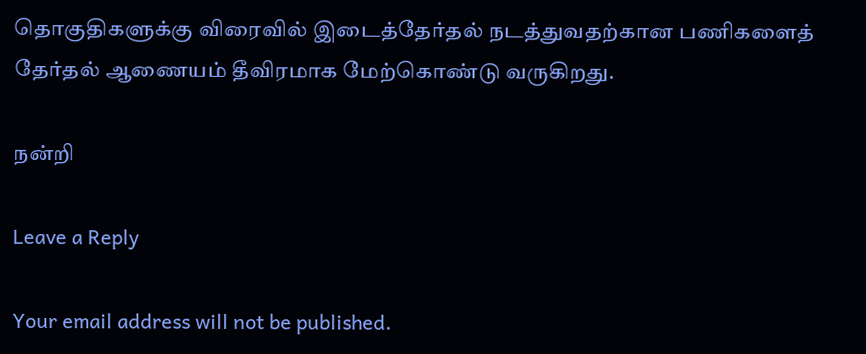தொகுதிகளுக்கு விரைவில் இடைத்தேர்தல் நடத்துவதற்கான பணிகளைத் தேர்தல் ஆணையம் தீவிரமாக மேற்கொண்டு வருகிறது.

நன்றி

Leave a Reply

Your email address will not be published.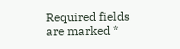Required fields are marked *